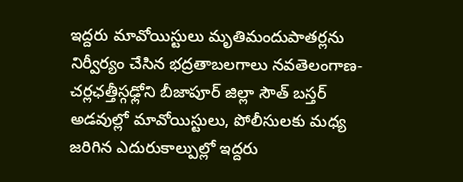ఇద్దరు మావోయిస్టులు మృతిమందుపాతర్లను నిర్వీర్యం చేసిన భద్రతాబలగాలు నవతెలంగాణ-చర్లఛత్తీస్గఢ్లోని బీజాపూర్ జిల్లా సౌత్ బస్తర్ అడవుల్లో మావోయిస్టులు, పోలీసులకు మధ్య జరిగిన ఎదురుకాల్పుల్లో ఇద్దరు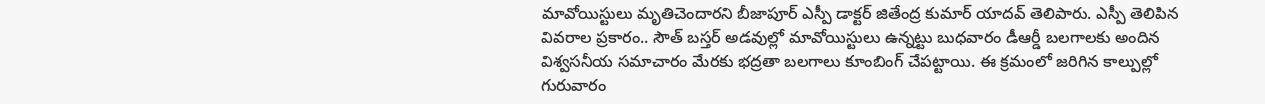మావోయిస్టులు మృతిచెందారని బీజాపూర్ ఎస్పీ డాక్టర్ జితేంద్ర కుమార్ యాదవ్ తెలిపారు. ఎస్పీ తెలిపిన వివరాల ప్రకారం.. సౌత్ బస్తర్ అడవుల్లో మావోయిస్టులు ఉన్నట్టు బుధవారం డీఆర్డీ బలగాలకు అందిన విశ్వసనీయ సమాచారం మేరకు భద్రతా బలగాలు కూంబింగ్ చేపట్టాయి. ఈ క్రమంలో జరిగిన కాల్పుల్లో గురువారం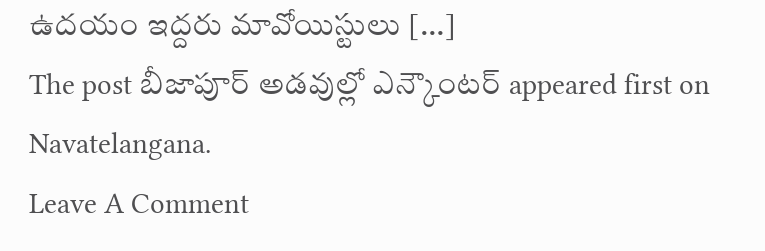ఉదయం ఇద్దరు మావోయిస్టులు […]
The post బీజాపూర్ అడవుల్లో ఎన్కౌంటర్ appeared first on Navatelangana.
Leave A Comment